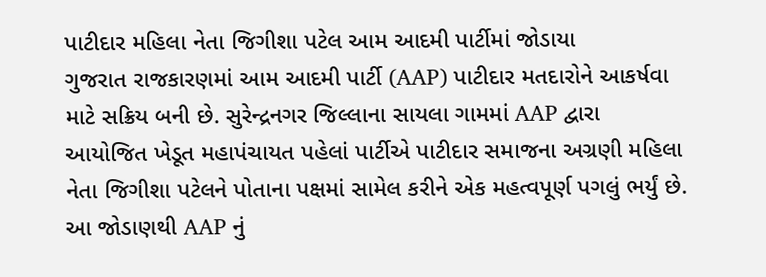પાટીદાર મહિલા નેતા જિગીશા પટેલ આમ આદમી પાર્ટીમાં જોડાયા
ગુજરાત રાજકારણમાં આમ આદમી પાર્ટી (AAP) પાટીદાર મતદારોને આકર્ષવા માટે સક્રિય બની છે. સુરેન્દ્રનગર જિલ્લાના સાયલા ગામમાં AAP દ્વારા આયોજિત ખેડૂત મહાપંચાયત પહેલાં પાર્ટીએ પાટીદાર સમાજના અગ્રણી મહિલા નેતા જિગીશા પટેલને પોતાના પક્ષમાં સામેલ કરીને એક મહત્વપૂર્ણ પગલું ભર્યું છે.
આ જોડાણથી AAP નું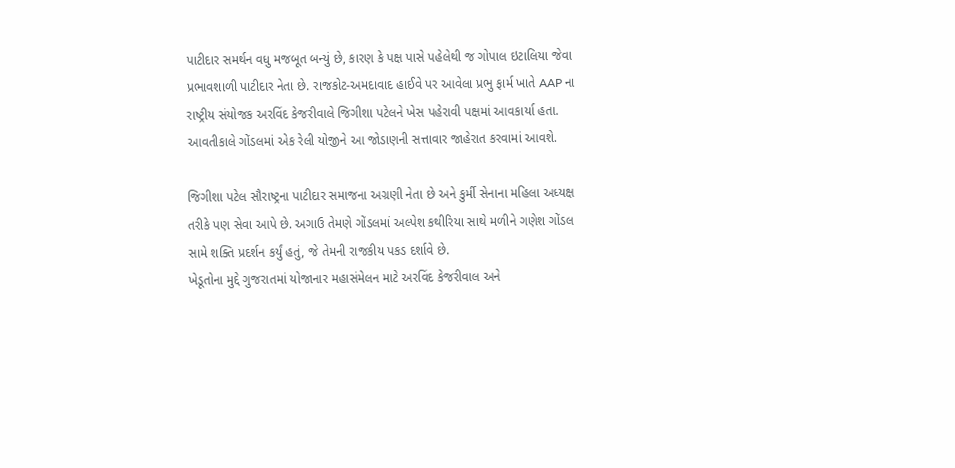પાટીદાર સમર્થન વધુ મજબૂત બન્યું છે, કારણ કે પક્ષ પાસે પહેલેથી જ ગોપાલ ઇટાલિયા જેવા પ્રભાવશાળી પાટીદાર નેતા છે. રાજકોટ-અમદાવાદ હાઈવે પર આવેલા પ્રભુ ફાર્મ ખાતે AAP ના રાષ્ટ્રીય સંયોજક અરવિંદ કેજરીવાલે જિગીશા પટેલને ખેસ પહેરાવી પક્ષમાં આવકાર્યા હતા. આવતીકાલે ગોંડલમાં એક રેલી યોજીને આ જોડાણની સત્તાવાર જાહેરાત કરવામાં આવશે.

જિગીશા પટેલ સૌરાષ્ટ્રના પાટીદાર સમાજના અગ્રણી નેતા છે અને કુર્મી સેનાના મહિલા અધ્યક્ષ તરીકે પણ સેવા આપે છે. અગાઉ તેમણે ગોંડલમાં અલ્પેશ કથીરિયા સાથે મળીને ગણેશ ગોંડલ સામે શક્તિ પ્રદર્શન કર્યું હતું, જે તેમની રાજકીય પકડ દર્શાવે છે.
ખેડૂતોના મુદ્દે ગુજરાતમાં યોજાનાર મહાસંમેલન માટે અરવિંદ કેજરીવાલ અને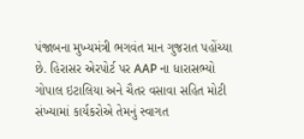પંજાબના મુખ્યમંત્રી ભગવંત માન ગુજરાત પહોંચ્યા છે. હિરાસર એરપોર્ટ પર AAP ના ધારાસભ્યો ગોપાલ ઇટાલિયા અને ચૈતર વસાવા સહિત મોટી સંખ્યામાં કાર્યકરોએ તેમનું સ્વાગત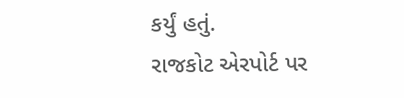કર્યું હતું.
રાજકોટ એરપોર્ટ પર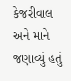કેજરીવાલ અને માને જણાવ્યું હતું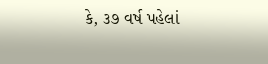કે, ૩૭ વર્ષ પહેલાં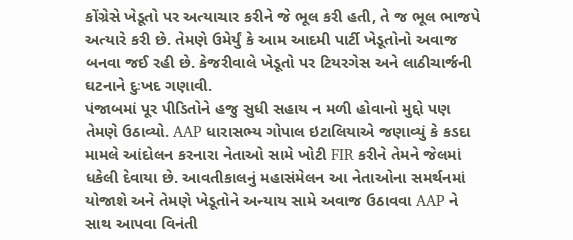કોંગ્રેસે ખેડૂતો પર અત્યાચાર કરીને જે ભૂલ કરી હતી, તે જ ભૂલ ભાજપે અત્યારે કરી છે. તેમણે ઉમેર્યું કે આમ આદમી પાર્ટી ખેડૂતોનો અવાજ બનવા જઈ રહી છે. કેજરીવાલે ખેડૂતો પર ટિયરગેસ અને લાઠીચાર્જની ઘટનાને દુઃખદ ગણાવી.
પંજાબમાં પૂર પીડિતોને હજુ સુધી સહાય ન મળી હોવાનો મુદ્દો પણ તેમણે ઉઠાવ્યો. AAP ધારાસભ્ય ગોપાલ ઇટાલિયાએ જણાવ્યું કે કડદા મામલે આંદોલન કરનારા નેતાઓ સામે ખોટી FIR કરીને તેમને જેલમાં ધકેલી દેવાયા છે. આવતીકાલનું મહાસંમેલન આ નેતાઓના સમર્થનમાં યોજાશે અને તેમણે ખેડૂતોને અન્યાય સામે અવાજ ઉઠાવવા AAP ને સાથ આપવા વિનંતી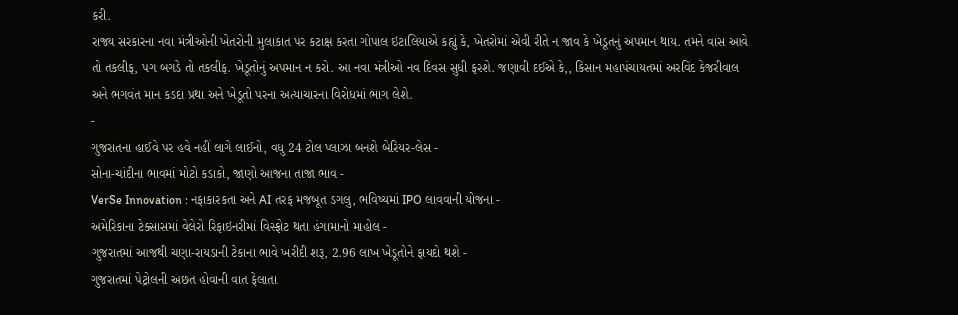કરી.
રાજ્ય સરકારના નવા મંત્રીઓની ખેતરોની મુલાકાત પર કટાક્ષ કરતા ગોપાલ ઇટાલિયાએ કહ્યું કે, ખેતરોમાં એવી રીતે ન જાવ કે ખેડૂતનું અપમાન થાય. તમને વાસ આવે તો તકલીફ, પગ બગડે તો તકલીફ. ખેડૂતોનું અપમાન ન કરો. આ નવા મંત્રીઓ નવ દિવસ સુધી ફરશે. જણાવી દઈએ કે,, કિસાન મહાપંચાયતમાં અરવિંદ કેજરીવાલ અને ભગવંત માન કડદા પ્રથા અને ખેડૂતો પરના અત્યાચારના વિરોધમાં ભાગ લેશે.
-
ગુજરાતના હાઈવે પર હવે નહીં લાગે લાઈનો, વધુ 24 ટોલ પ્લાઝા બનશે બેરિયર-લેસ -
સોના-ચાંદીના ભાવમાં મોટો કડાકો, જાણો આજના તાજા ભાવ -
VerSe Innovation : નફાકારકતા અને AI તરફ મજબૂત ડગલુ, ભવિષ્યમાં IPO લાવવાની યોજના -
અમેરિકાના ટેક્સાસમાં વેલેરો રિફાઇનરીમાં વિસ્ફોટ થતા હંગામાનો માહોલ -
ગુજરાતમાં આજથી ચણા-રાયડાની ટેકાના ભાવે ખરીદી શરૂ, 2.96 લાખ ખેડૂતોને ફાયદો થશે -
ગુજરાતમાં પેટ્રોલની અછત હોવાની વાત ફેલાતા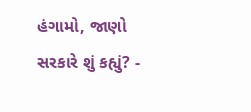હંગામો, જાણો સરકારે શું કહ્યું? -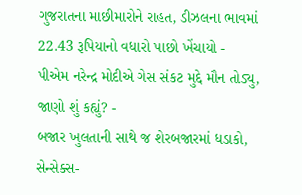ગુજરાતના માછીમારોને રાહત, ડીઝલના ભાવમાં 22.43 રૂપિયાનો વધારો પાછો ખેંચાયો -
પીએમ નરેન્દ્ર મોદીએ ગેસ સંકટ મુદ્દે મૌન તોડ્યુ, જાણો શું કહ્યું? -
બજાર ખુલતાની સાથે જ શેરબજારમાં ધડાકો, સેન્સેક્સ-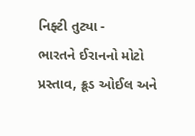નિફ્ટી તુટ્યા -
ભારતને ઈરાનનો મોટો પ્રસ્તાવ, ક્રૂડ ઓઈલ અને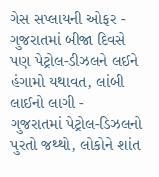ગેસ સપ્લાયની ઓફર -
ગુજરાતમાં બીજા દિવસે પણ પેટ્રોલ-ડીઝલને લઈને હંગામો યથાવત, લાંબી લાઈનો લાગી -
ગુજરાતમાં પેટ્રોલ-ડિઝલનો પુરતો જથ્થો, લોકોને શાંત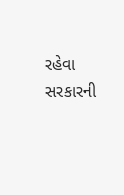રહેવા સરકારની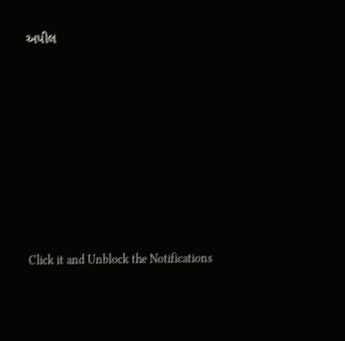અપીલ









Click it and Unblock the Notifications